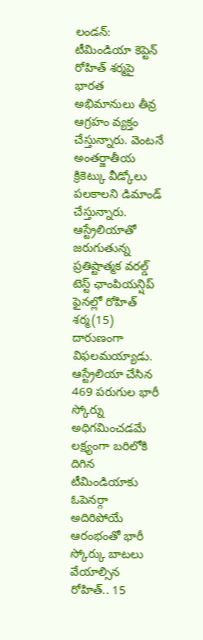లండన్: టీమిండియా కెప్టెన్ రోహిత్ శర్మపై భారత అభిమానులు తీవ్ర ఆగ్రహం వ్యక్తం చేస్తున్నారు. వెంటనే అంతర్జాతీయ క్రికెట్కు వీడ్కోలు పలకాలని డిమాండ్ చేస్తున్నారు. ఆస్ట్రేలియాతో జరుగుతున్న ప్రతిష్టాత్మక వరల్డ్ టెస్ట్ ఛాంపియన్షిప్ ఫైనల్లో రోహిత్ శర్మ(15) దారుణంగా విఫలమయ్యాడు.
ఆస్ట్రేలియా చేసిన 469 పరుగుల భారీ స్కోర్ను అధిగమించడమే లక్ష్యంగా బరిలోకి దిగిన టీమిండియాకు ఓపెనర్గా అదిరిపోయే ఆరంభంతో భారీ స్కోర్కు బాటలు వేయాల్సిన రోహిత్.. 15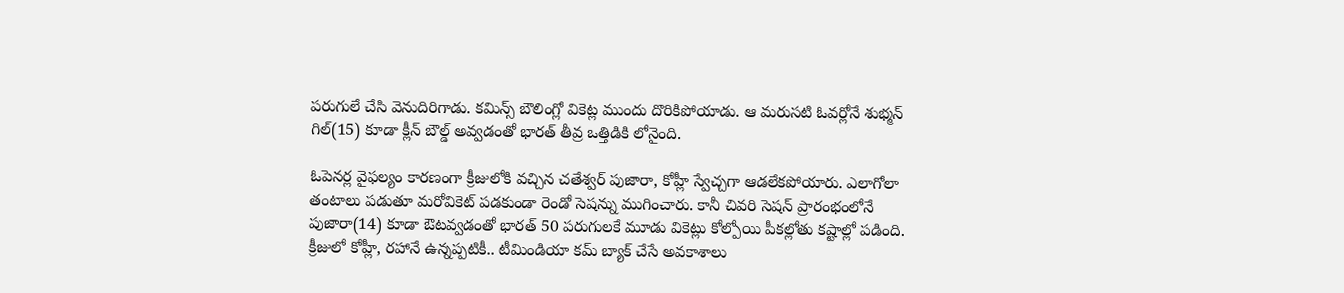పరుగులే చేసి వెనుదిరిగాడు. కమిన్స్ బౌలింగ్లో వికెట్ల ముందు దొరికిపోయాడు. ఆ మరుసటి ఓవర్లోనే శుభ్మన్ గిల్(15) కూడా క్లీన్ బౌల్డ్ అవ్వడంతో భారత్ తీవ్ర ఒత్తిడికి లోనైంది.

ఓపెనర్ల వైఫల్యం కారణంగా క్రీజులోకి వచ్చిన చతేశ్వర్ పుజారా, కోహ్లీ స్వేచ్చగా ఆడలేకపోయారు. ఎలాగోలా తంటాలు పడుతూ మరోవికెట్ పడకుండా రెండో సెషన్ను ముగించారు. కానీ చివరి సెషన్ ప్రారంభంలోనే పుజారా(14) కూడా ఔటవ్వడంతో భారత్ 50 పరుగులకే మూడు వికెట్లు కోల్పోయి పీకల్లోతు కష్టాల్లో పడింది. క్రీజులో కోహ్లీ, రహానే ఉన్నప్పటికీ.. టీమిండియా కమ్ బ్యాక్ చేసే అవకాశాలు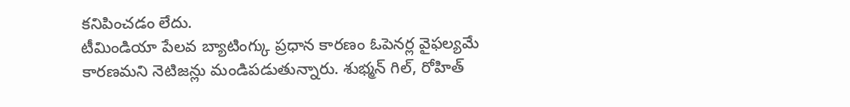కనిపించడం లేదు.
టీమిండియా పేలవ బ్యాటింగ్కు ప్రధాన కారణం ఓపెనర్ల వైఫల్యమే కారణమని నెటిజన్లు మండిపడుతున్నారు. శుభ్మన్ గిల్, రోహిత్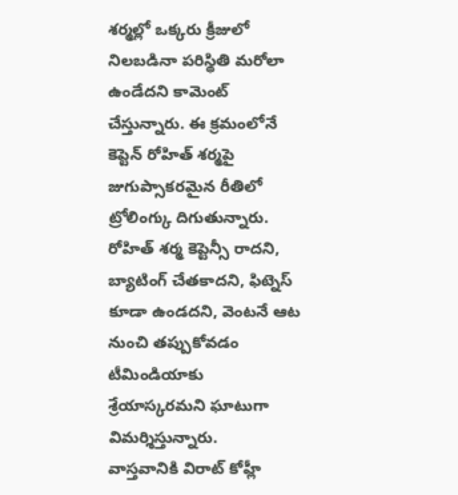శర్మల్లో ఒక్కరు క్రీజులో నిలబడినా పరిస్థితి మరోలా ఉండేదని కామెంట్ చేస్తున్నారు. ఈ క్రమంలోనే కెప్టెన్ రోహిత్ శర్మపై జుగుప్సాకరమైన రీతిలో ట్రోలింగ్కు దిగుతున్నారు. రోహిత్ శర్మ కెప్టెన్సీ రాదని, బ్యాటింగ్ చేతకాదని, ఫిట్నెస్ కూడా ఉండదని, వెంటనే ఆట నుంచి తప్పుకోవడం టీమిండియాకు శ్రేయాస్కరమని ఘాటుగా విమర్శిస్తున్నారు.
వాస్తవానికి విరాట్ కోహ్లీ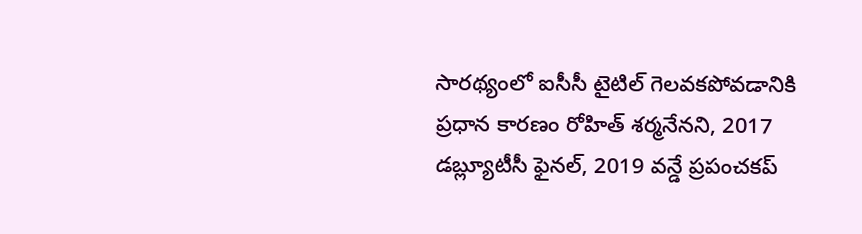సారథ్యంలో ఐసీసీ టైటిల్ గెలవకపోవడానికి ప్రధాన కారణం రోహిత్ శర్మనేనని, 2017 డబ్ల్యూటీసీ ఫైనల్, 2019 వన్డే ప్రపంచకప్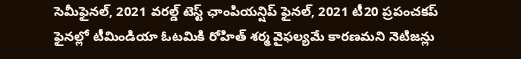సెమీఫైనల్, 2021 వరల్డ్ టెస్ట్ ఛాంపియన్షిప్ ఫైనల్, 2021 టీ20 ప్రపంచకప్ ఫైనల్లో టీమిండియా ఓటమికి రోహిత్ శర్మ వైఫల్యమే కారణమని నెటిజన్లు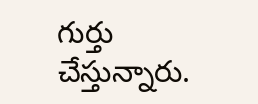గుర్తు చేస్తున్నారు.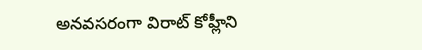అనవసరంగా విరాట్ కోహ్లీని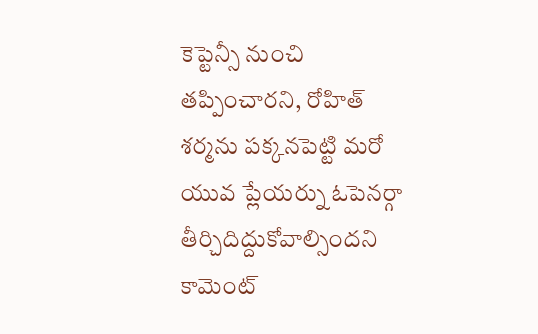కెప్టెన్సీ నుంచి తప్పించారని, రోహిత్ శర్మను పక్కనపెట్టి మరో యువ ప్లేయర్ను ఓపెనర్గా తీర్చిదిద్దుకోవాల్సిందని కామెంట్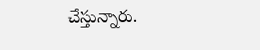చేస్తున్నారు.